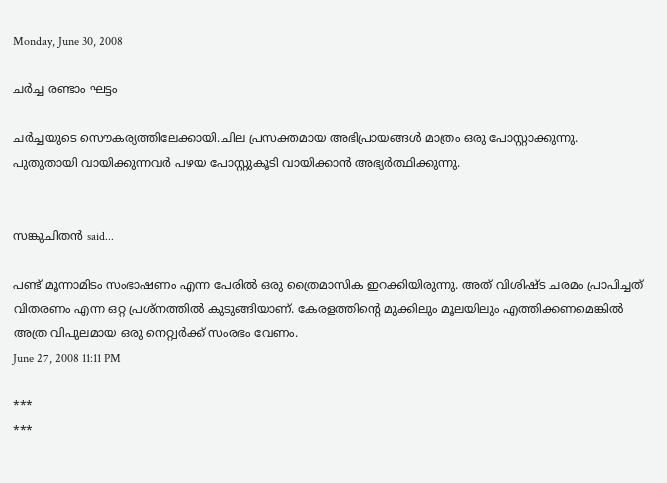Monday, June 30, 2008

ചർച്ച രണ്ടാം ഘട്ടം

ചർച്ചയുടെ സൌകര്യത്തിലേക്കായി.ചില പ്രസക്തമായ അഭിപ്രായങ്ങൾ മാത്രം ഒരു പോസ്റ്റാക്കുന്നു.
പുതുതായി വായിക്കുന്നവർ പഴയ പോസ്റ്റുകൂടി വായിക്കാൻ അഭ്യർത്ഥിക്കുന്നു.


സങ്കുചിതന്‍ said...

പണ്ട് മൂന്നാമിടം സംഭാഷണം എന്ന പേരില്‍ ഒരു ത്രൈമാസിക ഇറക്കിയിരുന്നു. അത് വിശിഷ്ട ചരമം പ്രാപിച്ചത് വിതരണം എന്ന ഒറ്റ പ്രശ്നത്തില്‍ കുടുങ്ങിയാണ്. കേരളത്തിന്റെ മുക്കിലും മൂലയിലും എത്തിക്കണമെങ്കില്‍ അത്ര വിപുലമായ ഒരു നെറ്റ്വര്‍ക്ക് സംരഭം വേണം.
June 27, 2008 11:11 PM

***
***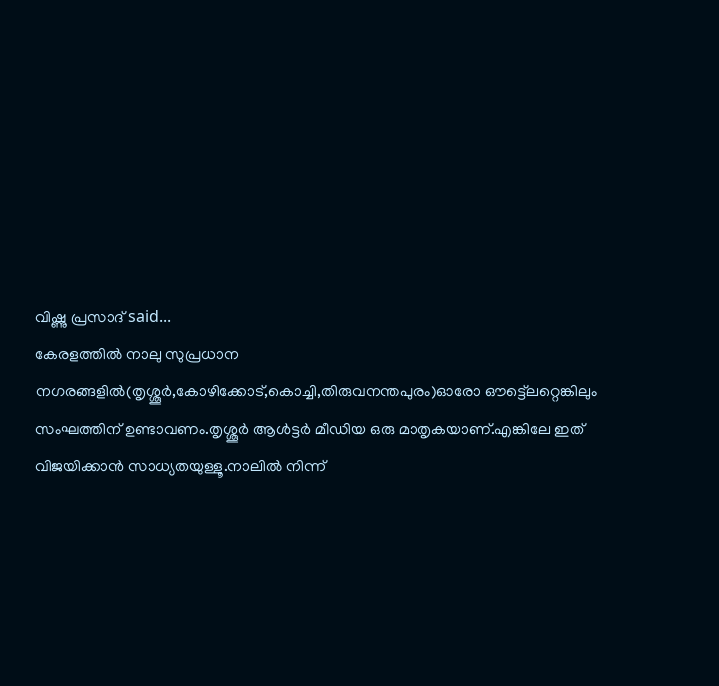വിഷ്ണു പ്രസാദ് said...
കേരളത്തില്‍ നാലു സുപ്രധാന നഗരങ്ങളില്‍(തൃശ്ശൂര്‍,കോഴിക്കോട്,കൊച്ചി,തിരുവനന്തപുരം)ഓരോ ഔട്ട്ലെറ്റെങ്കിലും സംഘത്തിന് ഉണ്ടാവണം.തൃശ്ശൂര്‍ ആള്‍ട്ടര്‍ മീഡിയ ഒരു മാതൃകയാണ്.എങ്കിലേ ഇത് വിജയിക്കാന്‍ സാധ്യതയുള്ളൂ.നാലില്‍ നിന്ന്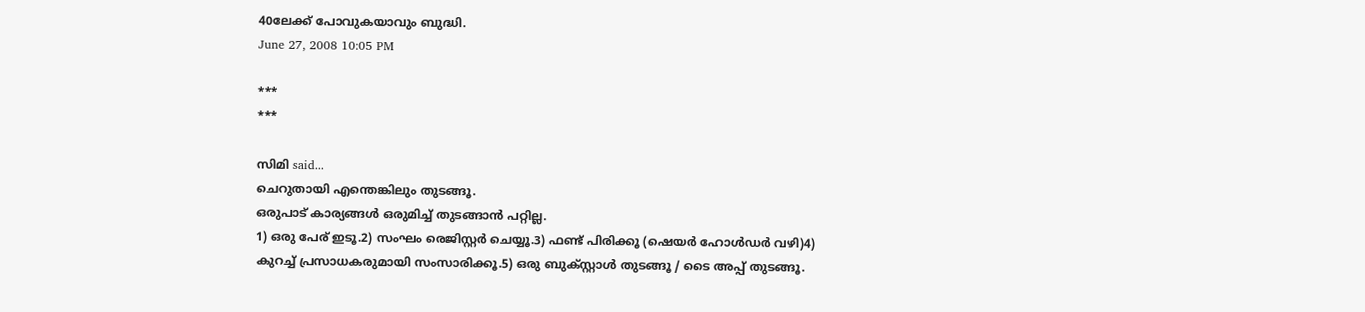40ലേക്ക് പോവുകയാവും ബുദ്ധി.
June 27, 2008 10:05 PM

***
***

സിമി said...
ചെറുതായി എന്തെങ്കിലും തുടങ്ങൂ.
ഒരുപാട് കാര്യങ്ങള്‍ ഒരുമിച്ച് തുടങ്ങാന്‍ പറ്റില്ല.
1) ഒരു പേര് ഇടൂ.2) സംഘം രെജിസ്റ്റര്‍ ചെയ്യൂ.3) ഫണ്ട് പിരിക്കൂ (ഷെയര്‍ ഹോള്‍ഡര്‍ വഴി)4) കുറച്ച് പ്രസാധകരുമായി സംസാരിക്കൂ.5) ഒരു ബുക്സ്റ്റാള്‍ തുടങ്ങൂ / ടൈ അപ്പ് തുടങ്ങൂ.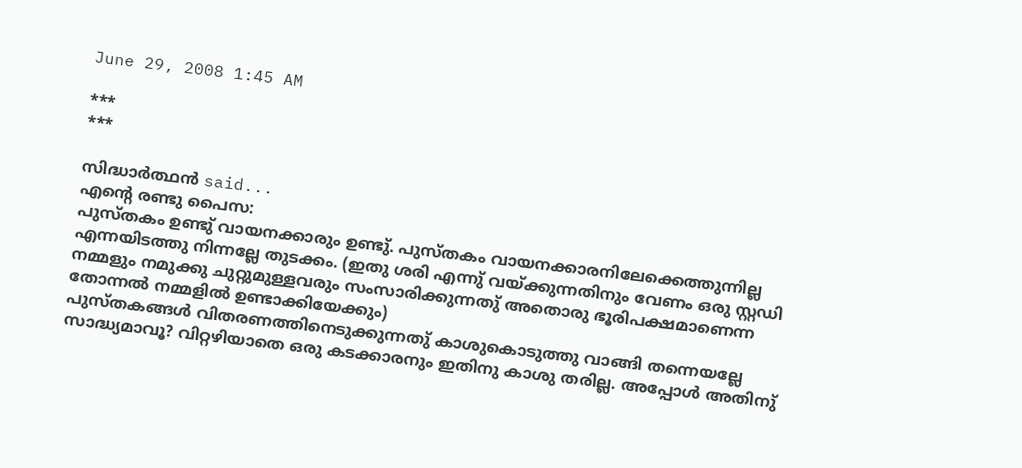June 29, 2008 1:45 AM

***
***

സിദ്ധാര്‍ത്ഥന്‍ said...
എന്റെ രണ്ടു പൈസ:
പുസ്തകം ഉണ്ടു് വായനക്കാരും ഉണ്ടു്. പുസ്തകം വായനക്കാരനിലേക്കെത്തുന്നില്ല എന്നയിടത്തു നിന്നല്ലേ തുടക്കം. (ഇതു ശരി എന്നു് വയ്ക്കുന്നതിനും വേണം ഒരു സ്റ്റഡി നമ്മളും നമുക്കു ചുറ്റുമുള്ളവരും സംസാരിക്കുന്നതു് അതൊരു ഭൂരിപക്ഷമാണെന്ന തോന്നല്‍ നമ്മളില്‍ ഉണ്ടാക്കിയേക്കും)
പുസ്തകങ്ങള്‍ വിതരണത്തിനെടുക്കുന്നതു് കാശുകൊടുത്തു വാങ്ങി തന്നെയല്ലേ സാദ്ധ്യമാവൂ? വിറ്റഴിയാതെ ഒരു കടക്കാരനും ഇതിനു കാശു തരില്ല. അപ്പോള്‍ അതിനു്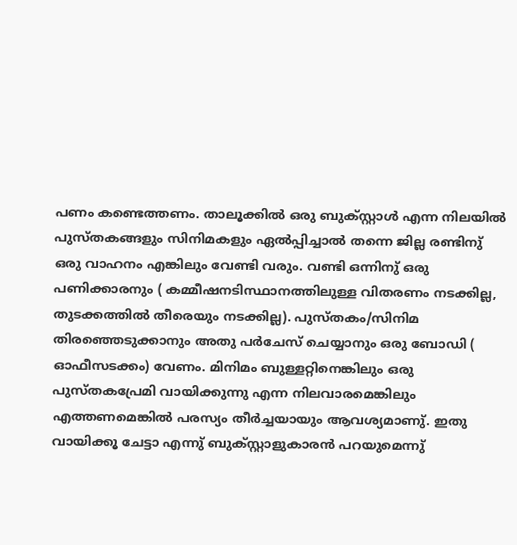പണം കണ്ടെത്തണം. താലൂക്കില്‍ ഒരു ബുക്സ്റ്റാള്‍ എന്ന നിലയില്‍ പുസ്തകങ്ങളും സിനിമകളും ഏല്‍പ്പിച്ചാല്‍ തന്നെ ജില്ല രണ്ടിനു് ഒരു വാഹനം എങ്കിലും വേണ്ടി വരും. വണ്ടി ഒന്നിനു് ഒരു പണിക്കാരനും ( കമ്മീഷനടിസ്ഥാനത്തിലുള്ള വിതരണം നടക്കില്ല, തുടക്കത്തില്‍ തീരെയും നടക്കില്ല). പുസ്തകം/സിനിമ തിരഞ്ഞെടുക്കാനും അതു പര്‍ചേസ് ചെയ്യാനും ഒരു ബോഡി ( ഓഫീസടക്കം) വേണം. മിനിമം ബുള്ളറ്റിനെങ്കിലും ഒരു പുസ്തകപ്രേമി വായിക്കുന്നു എന്ന നിലവാരമെങ്കിലും എത്തണമെങ്കില്‍ പരസ്യം തീര്‍ച്ചയായും ആവശ്യമാണു്. ഇതു വായിക്കൂ ചേട്ടാ‍ എന്നു് ബുക്സ്റ്റാ‍ളുകാരന്‍ പറയുമെന്നു്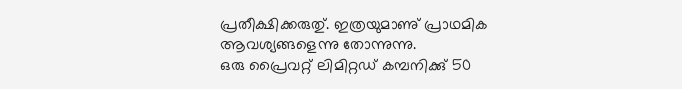പ്രതീക്ഷിക്കരുതു്. ഇത്രയുമാണു് പ്രാഥമിക ആവശ്യങ്ങളെന്നു തോന്നുന്നു.
ഒരു പ്രൈവറ്റ് ലിമിറ്റഡ് കമ്പനിക്കു് 50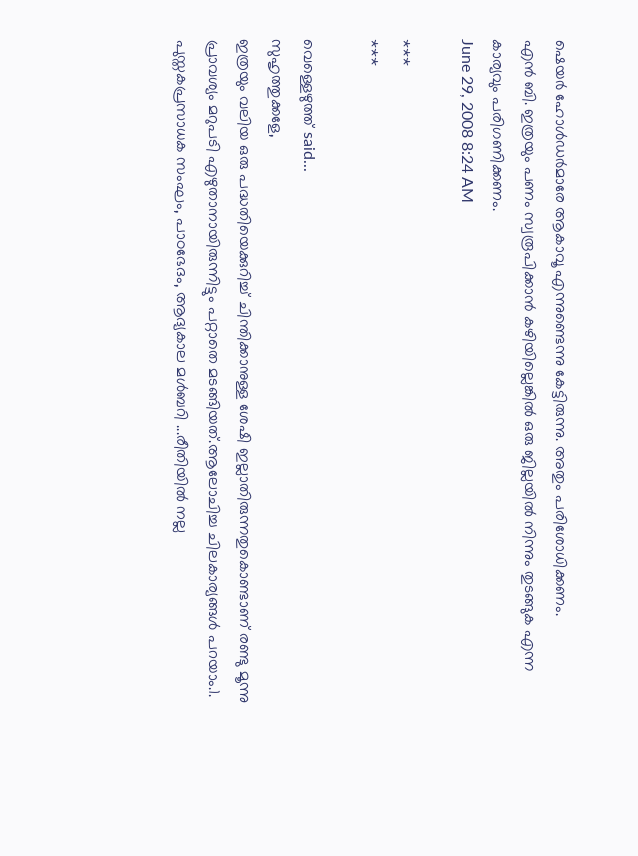ഷെയര്‍ ഹോള്‍ഡര്‍മാരേ ആകാവൂ എന്നുണ്ടെന്നു കേട്ടിരുന്നു. അതും പരിശോധിക്കണം.
എന്‍ ബി. ഇത്രയും പണം സ്വരൂപിക്കാന്‍ കഴിയില്ലെങ്കില്‍ ഒരു ജില്ലയില്‍ നിന്നും തുടങ്ങുക എന്ന കാര്യവും പരിഗണിക്കണം.
June 29, 2008 8:24 AM

***
***

വെള്ളെഴുത്ത് said...
സുഹൃത്തുക്കളേ,
ഇത്രയും വലിയ ഒരു പദ്ധതിയെക്കുറിച്ച് ചിന്തിക്കാനുള്ള ശേഷി ഇല്ലാതിരുന്നതുകൊണ്ടാണ് രണ്ടു മൂന്നു പ്രാവശ്യം മറുപടി എഴുതാനായിരുന്നിട്ടും പറ്റാതെ മടങ്ങിയത്.ആലോചിച്ച ചിലകാര്യങ്ങള്‍ പറയാം.1. പുസ്തകപ്രസാധക സംഘം, പാഠഭേദം, ആദ്യകാല മള്‍ബറി ...രീതിയില്‍ നല്ല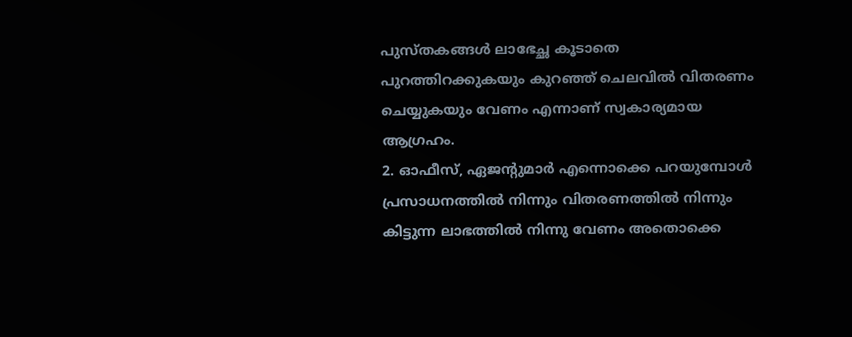പുസ്തകങ്ങള്‍ ലാഭേച്ഛ കൂടാതെ പുറത്തിറക്കുകയും കുറഞ്ഞ് ചെലവില്‍ വിതരണം ചെയ്യുകയും വേണം എന്നാണ് സ്വകാര്യമായ ആഗ്രഹം.
2. ഓഫീസ്, ഏജന്റുമാര്‍ എന്നൊക്കെ പറയുമ്പോള്‍ പ്രസാധനത്തില്‍ നിന്നും വിതരണത്തില്‍ നിന്നും കിട്ടുന്ന ലാഭത്തില്‍ നിന്നു വേണം അതൊക്കെ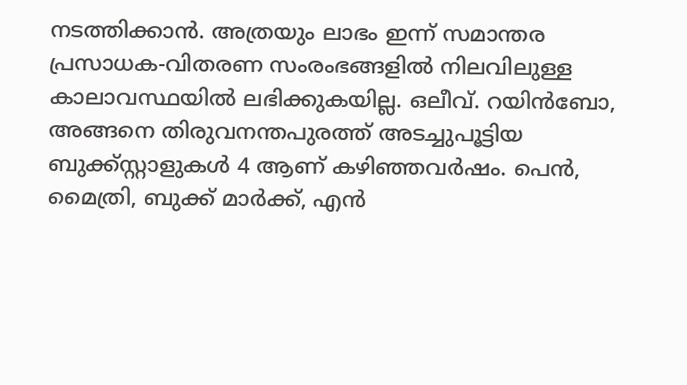നടത്തിക്കാന്‍. അത്രയും ലാഭം ഇന്ന് സമാന്തര പ്രസാധക-വിതരണ സംരംഭങ്ങളില്‍ നിലവിലുള്ള കാലാവസ്ഥയില്‍ ലഭിക്കുകയില്ല. ഒലീവ്. റയിന്‍ബോ, അങ്ങനെ തിരുവനന്തപുരത്ത് അടച്ചുപൂട്ടിയ ബുക്ക്സ്റ്റാളുകള്‍ 4 ആണ് കഴിഞ്ഞവര്‍ഷം. പെന്‍, മൈത്രി, ബുക്ക് മാര്‍ക്ക്, എന്‍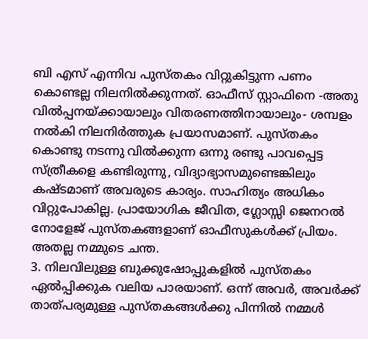ബി എസ് എന്നിവ പുസ്തകം വിറ്റുകിട്ടുന്ന പണം കൊണ്ടല്ല നിലനില്‍ക്കുന്നത്. ഓഫീസ് സ്റ്റാഫിനെ -അതു വില്‍പ്പനയ്ക്കായാലും വിതരണത്തിനായാലും- ശമ്പളം നല്‍കി നിലനിര്‍ത്തുക പ്രയാസമാണ്. പുസ്തകം കൊണ്ടു നടന്നു വില്‍ക്കുന്ന ഒന്നു രണ്ടു പാവപ്പെട്ട സ്ത്രീകളെ കണ്ടിരുന്നു, വിദ്യാഭ്യാസമുണ്ടെങ്കിലും കഷ്ടമാണ് അവരുടെ കാര്യം. സാഹിത്യം അധികം വിറ്റുപോകില്ല. പ്രായോഗിക ജീവിത, ഗ്ലോസ്സി ജെനറല്‍ നോളേജ് പുസ്തകങ്ങളാണ് ഓഫീസുകള്‍ക്ക് പ്രിയം. അതല്ല നമ്മുടെ ചന്ത.
3. നിലവിലുള്ള ബുക്കുഷോപ്പുകളില്‍ പുസ്തകം ഏല്‍പ്പിക്കുക വലിയ പാരയാണ്. ഒന്ന് അവര്‍, അവര്‍ക്ക് താത്പര്യമുള്ള പുസ്തകങ്ങള്‍ക്കു പിന്നില്‍ നമ്മള്‍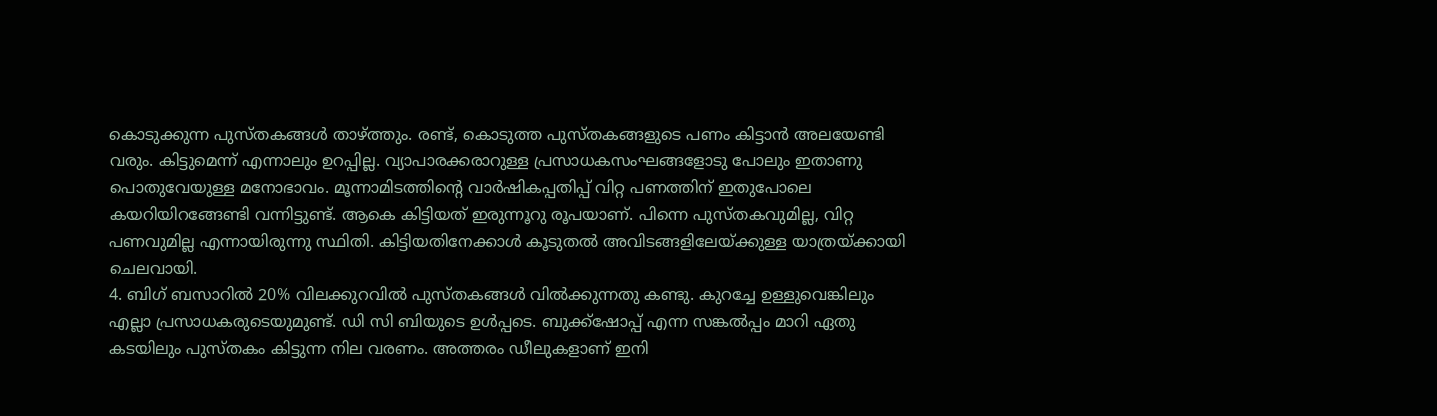കൊടുക്കുന്ന പുസ്തകങ്ങള്‍ താഴ്ത്തും. രണ്ട്, കൊടുത്ത പുസ്തകങ്ങളുടെ പണം കിട്ടാന്‍ അലയേണ്ടി വരും. കിട്ടുമെന്ന് എന്നാലും ഉറപ്പില്ല. വ്യാപാരക്കരാറുള്ള പ്രസാധകസംഘങ്ങളോടു പോലും ഇതാണു പൊതുവേയുള്ള മനോഭാവം. മൂന്നാമിടത്തിന്റെ വാര്‍ഷികപ്പതിപ്പ് വിറ്റ പണത്തിന് ഇതുപോലെ കയറിയിറങ്ങേണ്ടി വന്നിട്ടുണ്ട്. ആകെ കിട്ടിയത് ഇരുന്നൂറു രൂപയാണ്. പിന്നെ പുസ്തകവുമില്ല, വിറ്റ പണവുമില്ല എന്നായിരുന്നു സ്ഥിതി. കിട്ടിയതിനേക്കാള്‍ കൂടുതല്‍ അവിടങ്ങളിലേയ്ക്കുള്ള യാത്രയ്ക്കായി ചെലവായി.
4. ബിഗ് ബസാറില്‍ 20% വിലക്കുറവില്‍ പുസ്തകങ്ങള്‍ വില്‍ക്കുന്നതു കണ്ടു. കുറച്ചേ ഉള്ളുവെങ്കിലും എല്ലാ പ്രസാധകരുടെയുമുണ്ട്. ഡി സി ബിയുടെ ഉള്‍പ്പടെ. ബുക്ക്ഷോപ്പ് എന്ന സങ്കല്‍പ്പം മാറി ഏതു കടയിലും പുസ്തകം കിട്ടുന്ന നില വരണം. അത്തരം ഡീലുകളാണ് ഇനി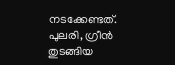നടക്കേണ്ടത്. പുലരി, ഗ്രീന്‍ തുടങ്ങിയ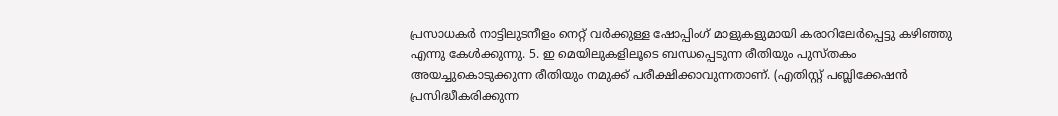പ്രസാധകര്‍ നാട്ടിലുടനീളം നെറ്റ് വര്‍ക്കുള്ള ഷോപ്പിംഗ് മാളുകളുമായി കരാറിലേര്‍പ്പെട്ടു കഴിഞ്ഞു എന്നു കേള്‍ക്കുന്നു. 5. ഇ മെയിലുകളിലൂടെ ബന്ധപ്പെടുന്ന രീതിയും പുസ്തകം അയച്ചുകൊടുക്കുന്ന രീതിയും നമുക്ക് പരീക്ഷിക്കാവുന്നതാണ്. (എതിസ്റ്റ് പബ്ലിക്കേഷന്‍ പ്രസിദ്ധീകരിക്കുന്ന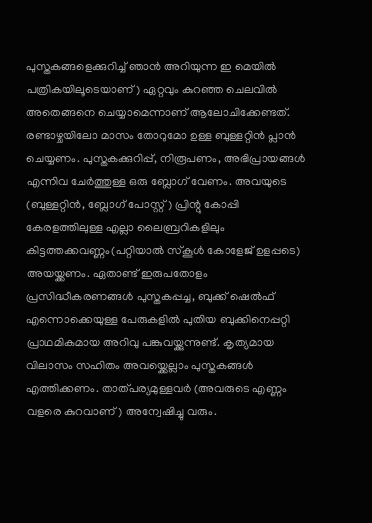പുസ്തകങ്ങളെക്കുറിച്ച് ഞാന്‍ അറിയുന്ന ഇ മെയില്‍ പത്രികയിലൂടെയാണ്) ഏറ്റവും കുറഞ്ഞ ചെലവില്‍ അതെങ്ങനെ ചെയ്യാമെന്നാണ് ആലോചിക്കേണ്ടത്. രണ്ടാഴ്ചയിലോ മാസം തോറുമോ ഉള്ള ബുള്ളറ്റിന്‍ പ്ലാന്‍ ചെയ്യണം. പുസ്തകക്കുറിപ്പ്, നിരൂപണം, അഭിപ്രായങ്ങള്‍ എന്നിവ ചേര്‍ത്തുള്ള ഒരു ബ്ലോഗ് വേണം. അവയുടെ (ബുള്ളറ്റിന്‍, ബ്ലോഗ് പോസ്റ്റ്) പ്രിന്റു കോപ്പി കേരളത്തിലുള്ള എല്ലാ ലൈബ്രറികളിലും കിട്ടത്തക്കവണ്ണം(പറ്റിയാല്‍ സ്കൂള്‍ കോളേജ് ഉളപ്പടെ) അയയ്ക്കണം. ഏതാണ്ട് ഇരുപതോളം പ്രസിദ്ധീകരണങ്ങള്‍ പുസ്തകപ്പച്ച, ബുക്ക് ഷെല്‍ഫ് എന്നൊക്കെയുള്ള പേരുകളില്‍ പുതിയ ബുക്കിനെപ്പറ്റി പ്രാഥമികമായ അറിവു പങ്കുവയ്ക്കുന്നുണ്ട്. കൃത്യമായ വിലാസം സഹിതം അവയ്ക്കെല്ലാം പുസ്തകങ്ങള്‍ എത്തിക്കണം. താത്പര്യമുള്ളവര്‍ (അവരുടെ എണ്ണം വളരെ കുറവാണ്) അന്വേഷിച്ചു വരും.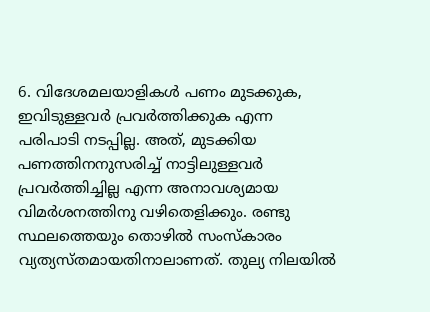6. വിദേശമലയാളികള്‍ പണം മുടക്കുക, ഇവിടുള്ളവര്‍ പ്രവര്‍ത്തിക്കുക എന്ന പരിപാടി നടപ്പില്ല. അത്, മുടക്കിയ പണത്തിനനുസരിച്ച് നാട്ടിലുള്ളവര്‍ പ്രവര്‍ത്തിച്ചില്ല എന്ന അനാവശ്യമായ വിമര്‍ശനത്തിനു വഴിതെളിക്കും. രണ്ടു സ്ഥലത്തെയും തൊഴില്‍ സംസ്കാരം വ്യത്യസ്തമായതിനാലാണത്. തുല്യ നിലയില്‍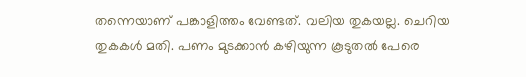തന്നെയാണ് പങ്കാളിത്തം വേണ്ടത്. വലിയ തുകയല്ല. ചെറിയ തുകകള്‍ മതി. പണം മുടക്കാന്‍ കഴിയുന്ന കൂടുതല്‍ പേരെ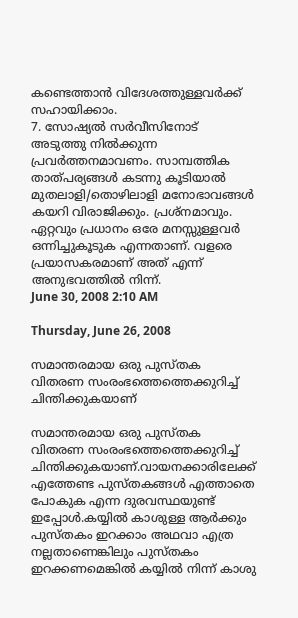കണ്ടെത്താന്‍ വിദേശത്തുള്ളവര്‍ക്ക് സഹായിക്കാം.
7. സോഷ്യല്‍ സര്‍വീസിനോട് അടുത്തു നില്‍ക്കുന്ന പ്രവര്‍ത്തനമാവണം. സാമ്പത്തിക താത്പര്യങ്ങള്‍ കടന്നു കൂടിയാല്‍ മുതലാളി/തൊഴിലാളി മനോഭാവങ്ങള്‍ കയറി വിരാജിക്കും. പ്രശ്നമാവും. ഏറ്റവും പ്രധാനം ഒരേ മനസ്സുള്ളവര്‍ ഒന്നിച്ചുകൂടുക എന്നതാണ്. വളരെ പ്രയാസകരമാണ് അത് എന്ന് അനുഭവത്തില്‍ നിന്ന്.
June 30, 2008 2:10 AM

Thursday, June 26, 2008

സമാന്തരമായ ഒരു പുസ്തക വിതരണ സംരംഭത്തെത്തെക്കുറിച്ച്‌ ചിന്തിക്കുകയാണ്‌

സമാന്തരമായ ഒരു പുസ്തക വിതരണ സംരംഭത്തെത്തെക്കുറിച്ച്‌ ചിന്തിക്കുകയാണ്‌.വായനക്കാരിലേക്ക്‌ എത്തേണ്ട പുസ്തകങ്ങൾ എത്താതെ പോകുക എന്ന ദുരവസ്ഥയുണ്ട്‌ ഇപ്പോൾ.കയ്യിൽ കാശുള്ള ആർക്കും പുസ്തകം ഇറക്കാം അഥവാ എത്ര നല്ലതാണെങ്കിലും പുസ്തകം ഇറക്കണമെങ്കിൽ കയ്യിൽ നിന്ന് കാശു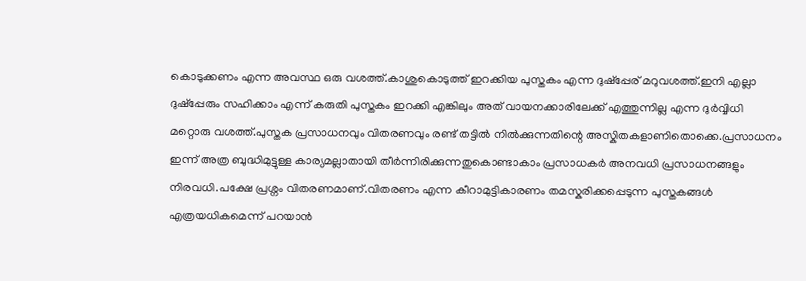കൊടുക്കണം എന്ന അവസ്ഥ ഒരു വശത്ത്‌.കാശുകൊടുത്ത്‌ ഇറക്കിയ പുസ്തകം എന്ന ദുഷ്പ്പേര്‌ മറുവശത്ത്‌.ഇനി എല്ലാ ദുഷ്പ്പേരും സഹിക്കാം എന്ന് കരുതി പുസ്തകം ഇറക്കി എങ്കിലും അത്‌ വായനക്കാരിലേക്ക്‌ എത്തുന്നില്ല എന്ന ദുർവ്വിധി മറ്റൊരു വശത്ത്‌.പുസ്തക പ്രസാധനവും വിതരണവും രണ്ട്‌ തട്ടിൽ നിൽക്കുന്നതിന്റെ അസ്കിതകളാണിതൊക്കെ.പ്രസാധനം ഇന്ന് അത്ര ബുദ്ധിമുട്ടുള്ള കാര്യമല്ലാതായി തീർന്നിരിക്കുന്നതുകൊണ്ടാകാം പ്രസാധകർ അനവധി പ്രസാധനങ്ങളും നിരവധി.പക്ഷേ പ്രശ്നം വിതരണമാണ്‌.വിതരണം എന്ന കീറാമുട്ടികാരണം തമസ്കരിക്കപ്പെടുന്ന പുസ്തകങ്ങൾ എത്രയധികമെന്ന് പറയാൻ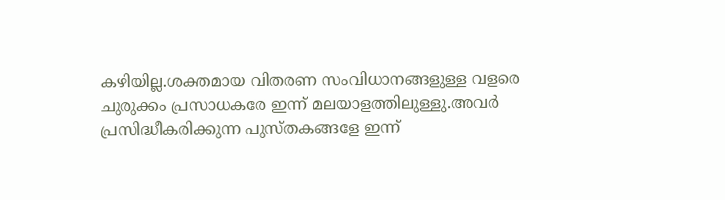കഴിയില്ല.ശക്തമായ വിതരണ സംവിധാനങ്ങളുള്ള വളരെ ചുരുക്കം പ്രസാധകരേ ഇന്ന് മലയാളത്തിലുള്ളു.അവർ പ്രസിദ്ധീകരിക്കുന്ന പുസ്തകങ്ങളേ ഇന്ന്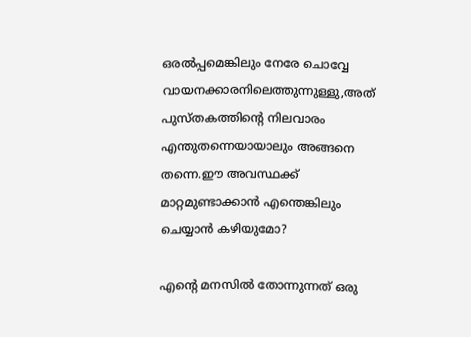ഒരൽപ്പമെങ്കിലും നേരേ ചൊവ്വേ വായനക്കാരനിലെത്തുന്നുള്ളു,അത്‌ പുസ്തകത്തിന്റെ നിലവാരം എന്തുതന്നെയായാലും അങ്ങനെ തന്നെ.ഈ അവസ്ഥക്ക്‌ മാറ്റമുണ്ടാക്കാൻ എന്തെങ്കിലും ചെയ്യാൻ കഴിയുമോ?

എന്റെ മനസിൽ തോന്നുന്നത്‌ ഒരു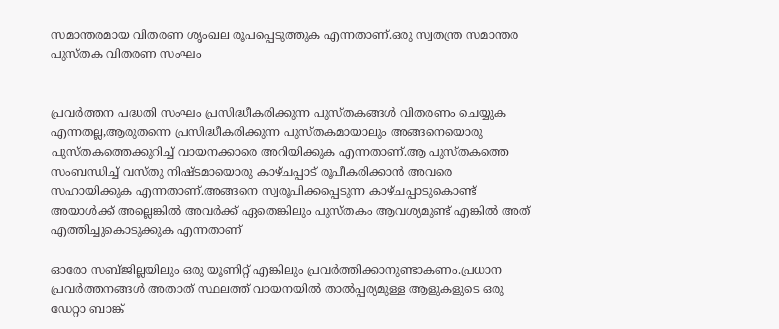സമാന്തരമായ വിതരണ ശൃംഖല രൂപപ്പെടുത്തുക എന്നതാണ്‌.ഒരു സ്വതന്ത്ര സമാന്തര പുസ്തക വിതരണ സംഘം


പ്രവർത്തന പദ്ധതി സംഘം പ്രസിദ്ധീകരിക്കുന്ന പുസ്തകങ്ങൾ വിതരണം ചെയ്യുക എന്നതല്ല,ആരുതന്നെ പ്രസിദ്ധീകരിക്കുന്ന പുസ്തകമായാലും അങ്ങനെയൊരു പുസ്തകത്തെക്കുറിച്ച്‌ വായനക്കാരെ അറിയിക്കുക എന്നതാണ്‌.ആ പുസ്തകത്തെ സംബന്ധിച്ച്‌ വസ്തു നിഷ്ടമായൊരു കാഴ്ചപ്പാട്‌ രൂപീകരിക്കാൻ അവരെ സഹായിക്കുക എന്നതാണ്‌.അങ്ങനെ സ്വരൂപിക്കപ്പെടുന്ന കാഴ്ചപ്പാടുകൊണ്ട്‌ അയാൾക്ക്‌ അല്ലെങ്കിൽ അവർക്ക്‌ ഏതെങ്കിലും പുസ്തകം ആവശ്യമുണ്ട്‌ എങ്കിൽ അത്‌ എത്തിച്ചുകൊടുക്കുക എന്നതാണ്‌

ഓരോ സബ്ജില്ലയിലും ഒരു യൂണിറ്റ്‌ എങ്കിലും പ്രവർത്തിക്കാനുണ്ടാകണം.പ്രധാന പ്രവർത്തനങ്ങൾ അതാത്‌ സ്ഥലത്ത്‌ വായനയിൽ താൽപ്പര്യമുള്ള ആളുകളുടെ ഒരു ഡേറ്റാ ബാങ്ക്‌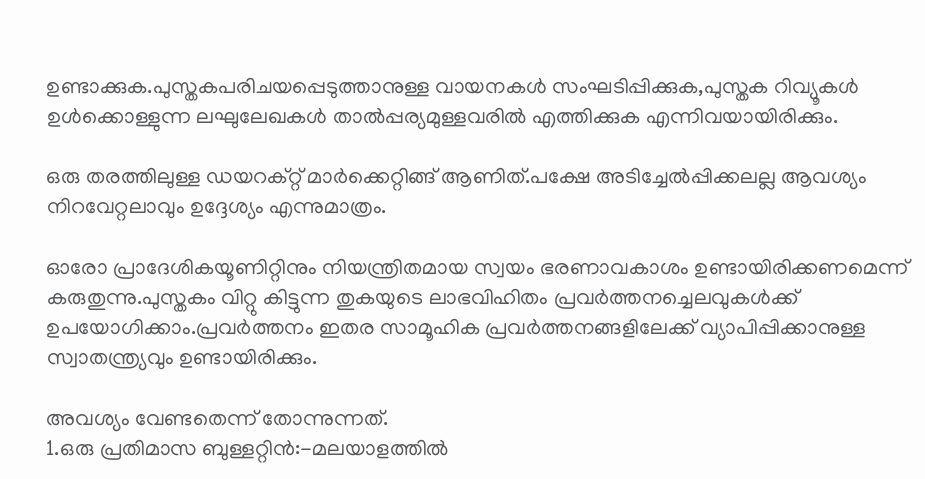ഉണ്ടാക്കുക.പുസ്തകപരിചയപ്പെടുത്താനുള്ള വായനകൾ സംഘടിപ്പിക്കുക,പുസ്തക റിവ്യൂകൾ ഉൾക്കൊള്ളുന്ന ലഘുലേഖകൾ താൽപ്പര്യമുള്ളവരിൽ എത്തിക്കുക എന്നിവയായിരിക്കും.

ഒരു തരത്തിലുള്ള ഡയറക്റ്റ്‌ മാർക്കെറ്റിങ്ങ്‌ ആണിത്‌.പക്ഷേ അടിച്ചേൽപ്പിക്കലല്ല ആവശ്യം നിറവേറ്റലാവും ഉദ്ദേശ്യം എന്നുമാത്രം.

ഓരോ പ്രാദേശികയൂണിറ്റിനും നിയന്ത്രിതമായ സ്വയം ഭരണാവകാശം ഉണ്ടായിരിക്കണമെന്ന് കരുതുന്നു.പുസ്തകം വിറ്റു കിട്ടുന്ന തുകയുടെ ലാഭവിഹിതം പ്രവർത്തനച്ചെലവുകൾക്ക്‌ ഉപയോഗിക്കാം.പ്രവർത്തനം ഇതര സാമൂഹിക പ്രവർത്തനങ്ങളിലേക്ക്‌ വ്യാപിപ്പിക്കാനുള്ള സ്വാതന്ത്ര്യവും ഉണ്ടായിരിക്കും.

അവശ്യം വേണ്ടതെന്ന് തോന്നുന്നത്‌.
1.ഒരു പ്രതിമാസ ബുള്ളറ്റിൻ:-മലയാളത്തിൽ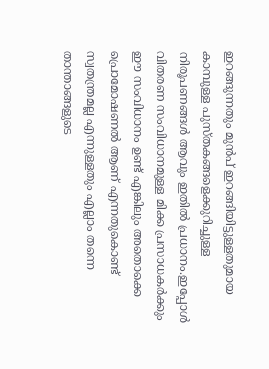ഇറങ്ങുന്നതും മുൻപ്‌ ഇറങ്ങിയിട്ടുള്ളതുമായ കാമ്പുള്ള പുസ്തകങ്ങളെക്കുറിച്ചുള്ള നിരൂപണങ്ങൾ ആവും ഇതിൽ പ്രധാനം.ഇപ്പോൾ വിതരണ സംവിധാനമുള്ള മിക്ക പ്രസാധകർക്കും ഈ സംവിധാനം ഉണ്ട്‌ എങ്കിലും അതൊക്കെ പ്രൊമോഷണൽ ആണ്‌ എന്നതുകൊണ്ട്‌ സ്വതന്ത്രമല്ല എന്നുള്ളതും എല്ലാം തന്നെ താന്താങ്ങളുടെ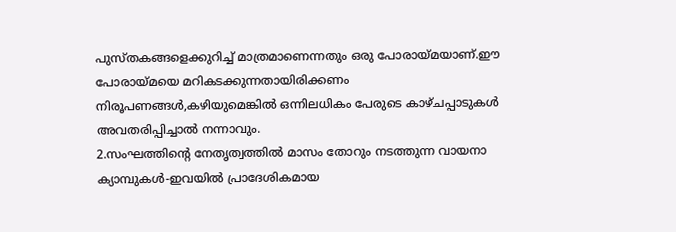പുസ്തകങ്ങളെക്കുറിച്ച്‌ മാത്രമാണെന്നതും ഒരു പോരായ്മയാണ്‌.ഈ പോരായ്മയെ മറികടക്കുന്നതായിരിക്കണം നിരൂപണങ്ങൾ,കഴിയുമെങ്കിൽ ഒന്നിലധികം പേരുടെ കാഴ്ചപ്പാടുകൾ അവതരിപ്പിച്ചാൽ നന്നാവും.
2.സംഘത്തിന്റെ നേതൃത്വത്തിൽ മാസം തോറും നടത്തുന്ന വായനാ ക്യാമ്പുകൾ-ഇവയിൽ പ്രാദേശികമായ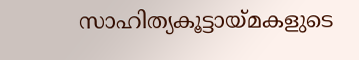സാഹിത്യകൂട്ടായ്മകളുടെ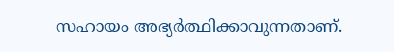സഹായം അഭ്യർത്ഥിക്കാവുന്നതാണ്‌.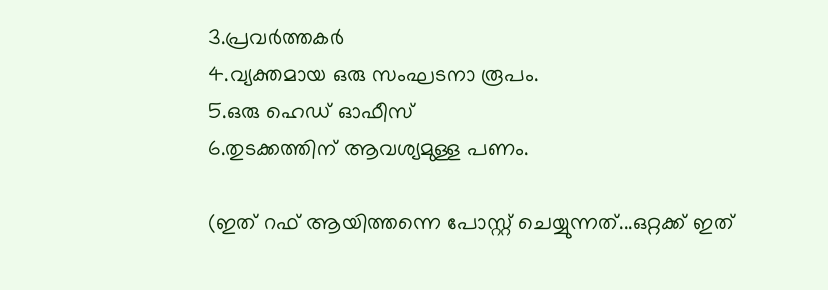3.പ്രവർത്തകർ
4.വ്യക്തമായ ഒരു സംഘടനാ രൂപം.
5.ഒരു ഹെഡ്‌ ഓഫീസ്‌
6.തുടക്കത്തിന്‌ ആവശ്യമുള്ള പണം.

(ഇത്‌ റഫ്‌ ആയിത്തന്നെ പോസ്റ്റ്‌ ചെയ്യുന്നത്‌...ഒറ്റക്ക്‌ ഇത്‌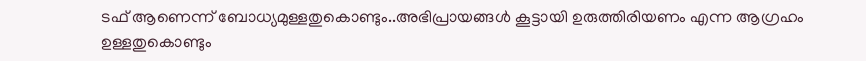ടഫ്‌ ആണെന്ന് ബോധ്യമുള്ളതുകൊണ്ടും..അഭിപ്രായങ്ങൾ കൂട്ടായി ഉരുത്തിരിയണം എന്ന ആഗ്രഹം ഉള്ളതുകൊണ്ടും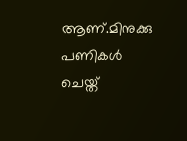ആണ്‌.മിനുക്കു പണികൾ ചെയ്ത്‌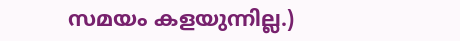സമയം കളയുന്നില്ല.)